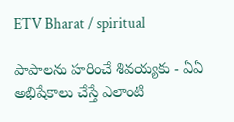ETV Bharat / spiritual

పాపాలను హరించే శివయ్యకు - ఏఏ అభిషేకాలు చేస్తే ఎలాంటి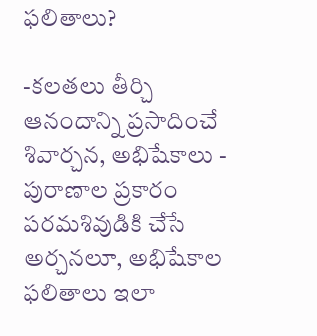ఫలితాలు?

-కలతలు తీర్చి ఆనందాన్ని ప్రసాదించే శివార్చన, అభిషేకాలు - పురాణాల ప్రకారం పరమశివుడికి చేసే అర్చనలూ, అభిషేకాల ఫలితాలు ఇలా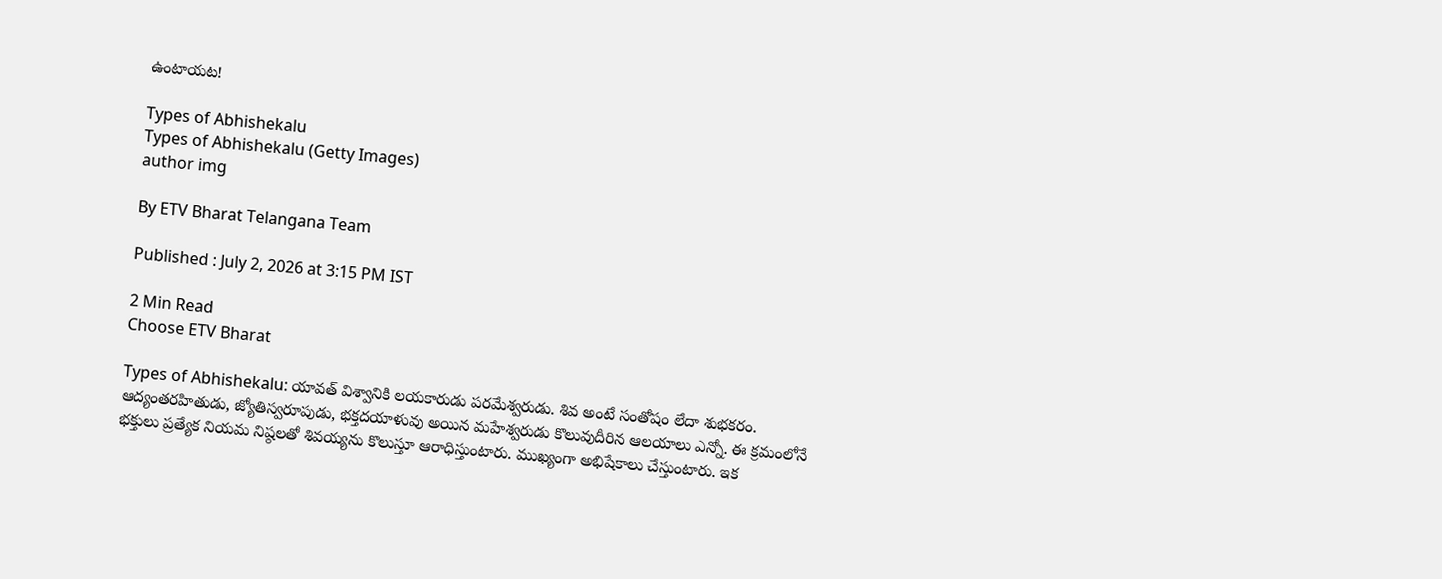ఉంటాయట!

Types of Abhishekalu
Types of Abhishekalu (Getty Images)
author img

By ETV Bharat Telangana Team

Published : July 2, 2026 at 3:15 PM IST

2 Min Read
Choose ETV Bharat

Types of Abhishekalu: యావత్ విశ్వానికి లయకారుడు పరమేశ్వరుడు. శివ అంటే సంతోషం లేదా శుభకరం. ఆద్యంతరహితుడు, జ్యోతిస్వరూపుడు, భక్తదయాళువు అయిన మహేశ్వరుడు కొలువుదీరిన ఆలయాలు ఎన్నో. ఈ క్రమంలోనే భక్తులు ప్రత్యేక నియమ నిష్ఠలతో శివయ్యను కొలుస్తూ ఆరాధిస్తుంటారు. ముఖ్యంగా అభిషేకాలు చేస్తుంటారు. ఇక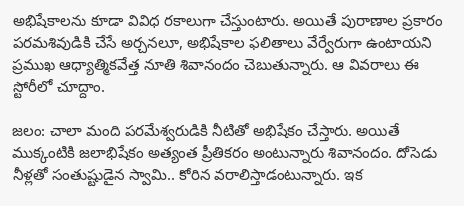అభిషేకాలను కూడా వివిధ రకాలుగా చేస్తుంటారు. అయితే పురాణాల ప్రకారం పరమశివుడికి చేసే అర్చనలూ, అభిషేకాల ఫలితాలు వేర్వేరుగా ఉంటాయని ప్రముఖ ఆధ్యాత్మికవేత్త నూతి శివానందం చెబుతున్నారు. ఆ వివరాలు ఈ స్టోరీలో చూద్దాం.

జలం: చాలా మంది పరమేశ్వరుడికి నీటితో అభిషేకం చేస్తారు. అయితే ముక్కంటికి జలాభిషేకం అత్యంత ప్రీతికరం అంటున్నారు శివానందం. దోసెడు నీళ్లతో సంతుష్టుడైన స్వామి.. కోరిన వరాలిస్తాడంటున్నారు. ఇక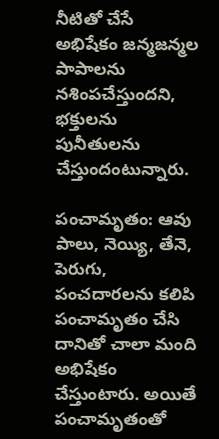నీటితో చేసే అభిషేకం జన్మజన్మల పాపాలను నశింపచేస్తుందని, భక్తులను పునీతులను చేస్తుందంటున్నారు.

పంచామృతం: ఆవు పాలు, నెయ్యి, తేనె, పెరుగు, పంచదారలను కలిపి పంచామృతం చేసి దానితో చాలా మంది అభిషేకం చేస్తుంటారు. అయితే పంచామృతంతో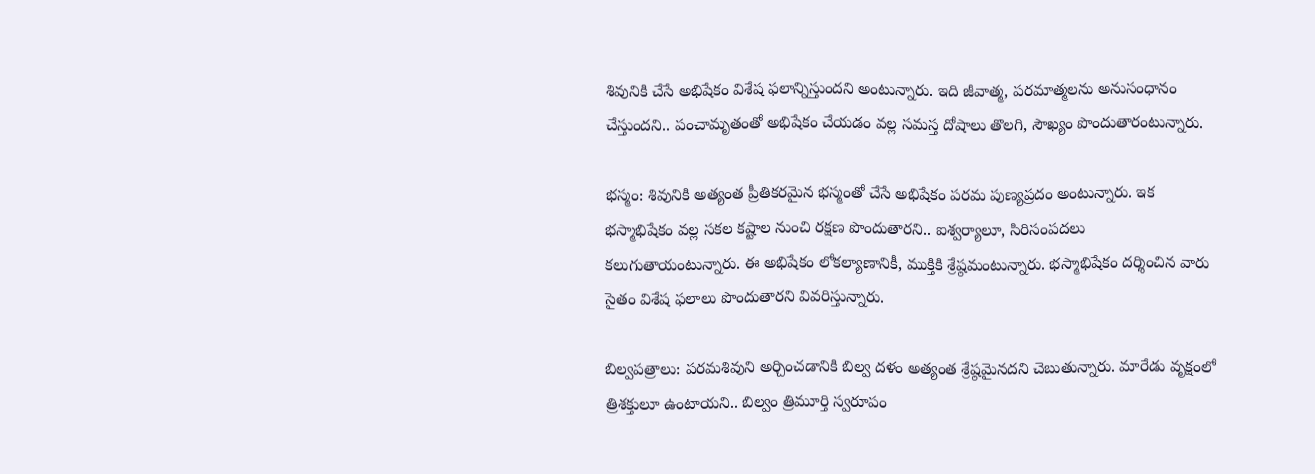శివునికి చేసే అభిషేకం విశేష ఫలాన్నిస్తుందని అంటున్నారు. ఇది జీవాత్మ, పరమాత్మలను అనుసంధానం చేస్తుందని.. పంచామృతంతో అభిషేకం చేయడం వల్ల సమస్త దోషాలు తొలగి, సౌఖ్యం పొందుతారంటున్నారు.

భస్మం: శివునికి అత్యంత ప్రీతికరమైన భస్మంతో చేసే అభిషేకం పరమ పుణ్యప్రదం అంటున్నారు. ఇక భస్మాభిషేకం వల్ల సకల కష్టాల నుంచి రక్షణ పొందుతారని.. ఐశ్వర్యాలూ, సిరిసంపదలు కలుగుతాయంటున్నారు. ఈ అభిషేకం లోకల్యాణానికీ, ముక్తికి శ్రేష్ఠమంటున్నారు. భస్మాభిషేకం దర్శించిన వారు సైతం విశేష ఫలాలు పొందుతారని వివరిస్తున్నారు.

బిల్వపత్రాలు: పరమశివుని అర్చించడానికి బిల్వ దళం అత్యంత శ్రేష్ఠమైనదని చెబుతున్నారు. మారేడు వృక్షంలో త్రిశక్తులూ ఉంటాయని.. బిల్వం త్రిమూర్తి స్వరూపం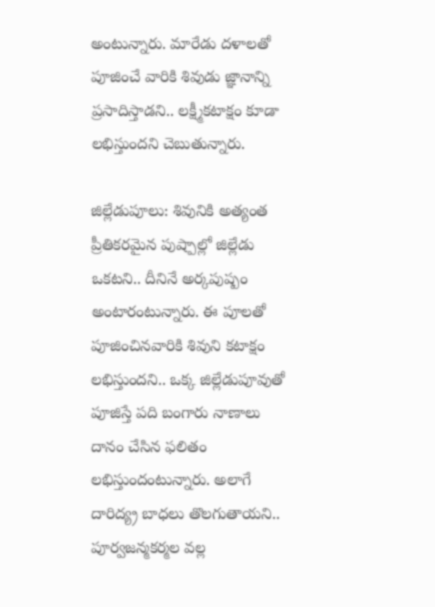అంటున్నారు. మారేడు దళాలతో పూజించే వారికి శివుడు జ్ఞానాన్ని ప్రసాదిస్తాడని.. లక్ష్మీకటాక్షం కూడా లభిస్తుందని చెబుతున్నారు.

జిల్లేడుపూలు: శివునికి అత్యంత ప్రీతికరమైన పుష్పాల్లో జిల్లేడు ఒకటని.. దీనినే అర్కపుష్పం అంటారంటున్నారు. ఈ పూలతో పూజించినవారికి శివుని కటాక్షం లభిస్తుందని.. ఒక్క జిల్లేడుపూవుతో పూజిస్తే పది బంగారు నాణాలు దానం చేసిన ఫలితం లభిస్తుందంటున్నారు. అలాగే దారిద్య్ర బాధలు తొలగుతాయని.. పూర్వజన్మకర్మల వల్ల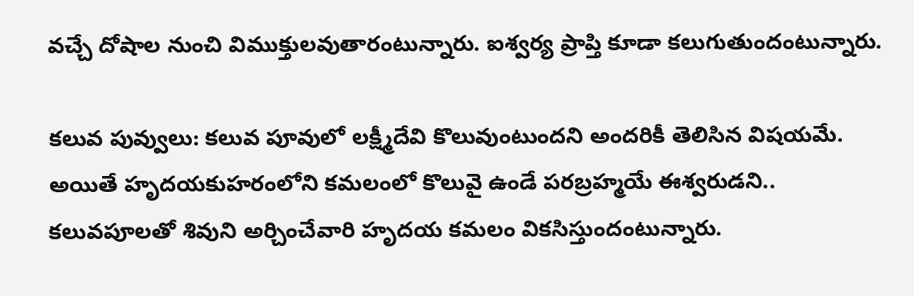వచ్చే దోషాల నుంచి విముక్తులవుతారంటున్నారు. ఐశ్వర్య ప్రాప్తి కూడా కలుగుతుందంటున్నారు.

కలువ పువ్వులు: కలువ పూవులో లక్ష్మీదేవి కొలువుంటుందని అందరికీ తెలిసిన విషయమే. అయితే హృదయకుహరంలోని కమలంలో కొలువై ఉండే పరబ్రహ్మయే ఈశ్వరుడని.. కలువపూలతో శివుని అర్చించేవారి హృదయ కమలం వికసిస్తుందంటున్నారు.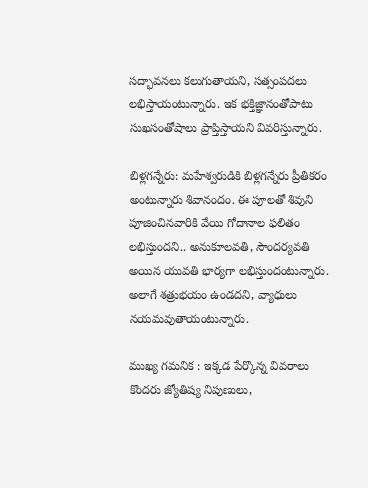సద్భావనలు కలుగుతాయని, సత్సంపదలు లభిస్తాయంటున్నారు. ఇక భక్తిజ్ఞానంతోపాటు సుఖసంతోషాలు ప్రాప్తిస్తాయని వివరిస్తున్నారు.

బిళ్లగన్నేరు: మహేశ్వరుడికి బిళ్లగన్నేరు ప్రీతికరం అంటున్నారు శివానందం. ఈ పూలతో శివుని పూజించినవారికి వేయి గోదానాల ఫలితం లభిస్తుందని.. అనుకూలవతి, సౌందర్యవతి అయిన యువతి భార్యగా లభిస్తుందంటున్నారు. అలాగే శత్రుభయం ఉండదని, వ్యాధులు నయమవుతాయంటున్నారు.

ముఖ్య గమనిక : ఇక్కడ పేర్కొన్న వివరాలు కొందరు జ్యోతిష్య నిపుణులు,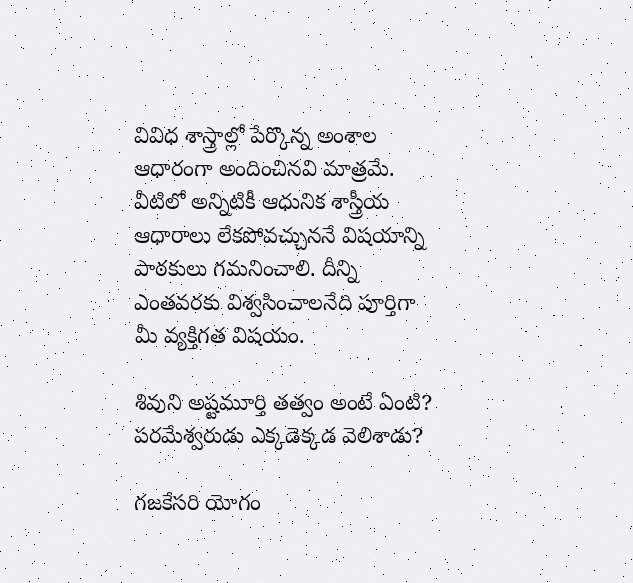వివిధ శాస్త్రాల్లో పేర్కొన్న అంశాల ఆధారంగా అందించినవి మాత్రమే. వీటిలో అన్నిటికీ ఆధునిక శాస్త్రీయ ఆధారాలు లేకపోవచ్చుననే విషయాన్ని పాఠకులు గమనించాలి. దీన్ని ఎంతవరకు విశ్వసించాలనేది పూర్తిగా మీ వ్యక్తిగత విషయం.

శివుని అష్టమూర్తి తత్వం అంటే ఏంటి? పరమేశ్వరుడు ఎక్కడెక్కడ వెలిశాడు?

గజకేసరి యోగం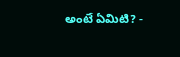అంటే ఏమిటి? -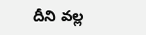దీని వల్ల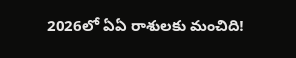2026లో ఏఏ రాశులకు మంచిది!